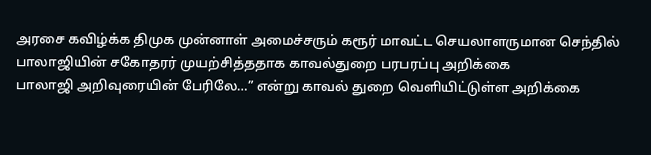அரசை கவிழ்க்க திமுக முன்னாள் அமைச்சரும் கரூர் மாவட்ட செயலாளருமான செந்தில் பாலாஜியின் சகோதரர் முயற்சித்ததாக காவல்துறை பரபரப்பு அறிக்கை
பாலாஜி அறிவுரையின் பேரிலே…” என்று காவல் துறை வெளியிட்டுள்ள அறிக்கை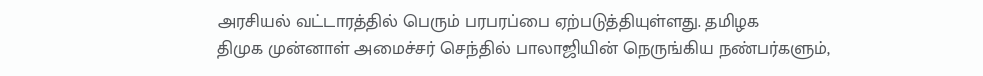அரசியல் வட்டாரத்தில் பெரும் பரபரப்பை ஏற்படுத்தியுள்ளது. தமிழக
திமுக முன்னாள் அமைச்சர் செந்தில் பாலாஜியின் நெருங்கிய நண்பர்களும்,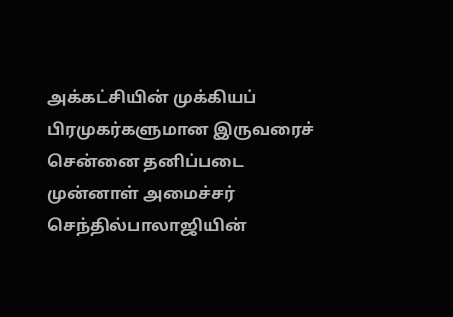அக்கட்சியின் முக்கியப் பிரமுகர்களுமான இருவரைச் சென்னை தனிப்படை
முன்னாள் அமைச்சர் செந்தில்பாலாஜியின்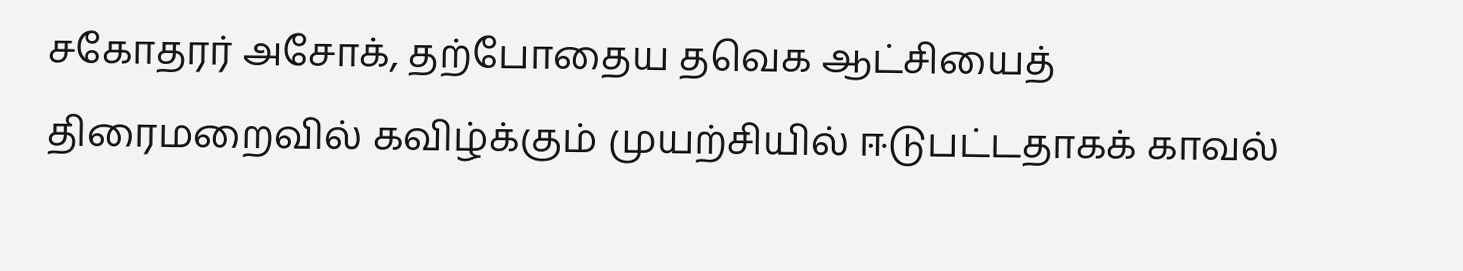சகோதரர் அசோக், தற்போதைய தவெக ஆட்சியைத் திரைமறைவில் கவிழ்க்கும் முயற்சியில் ஈடுபட்டதாகக் காவல்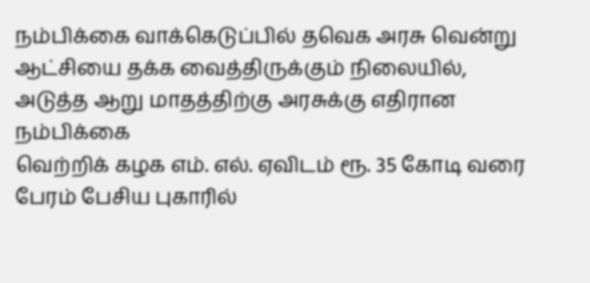நம்பிக்கை வாக்கெடுப்பில் தவெக அரசு வென்று ஆட்சியை தக்க வைத்திருக்கும் நிலையில், அடுத்த ஆறு மாதத்திற்கு அரசுக்கு எதிரான நம்பிக்கை
வெற்றிக் கழக எம். எல். ஏவிடம் ரூ. 35 கோடி வரை பேரம் பேசிய புகாரில்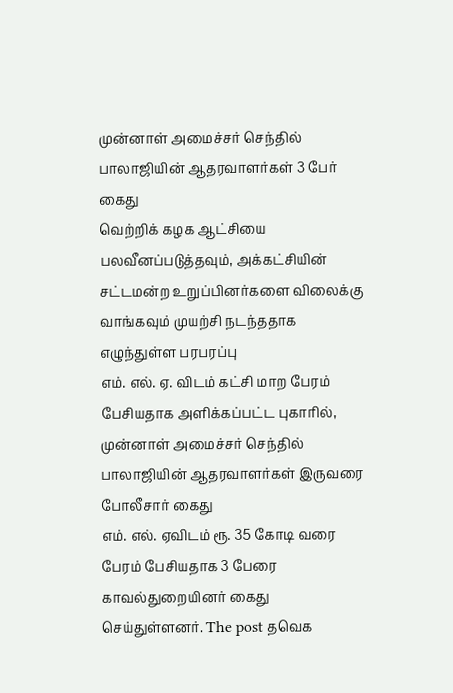முன்னாள் அமைச்சர் செந்தில் பாலாஜியின் ஆதரவாளர்கள் 3 பேர் கைது
வெற்றிக் கழக ஆட்சியை பலவீனப்படுத்தவும், அக்கட்சியின் சட்டமன்ற உறுப்பினர்களை விலைக்கு வாங்கவும் முயற்சி நடந்ததாக எழுந்துள்ள பரபரப்பு
எம். எல். ஏ. விடம் கட்சி மாற பேரம் பேசியதாக அளிக்கப்பட்ட புகாரில், முன்னாள் அமைச்சர் செந்தில் பாலாஜியின் ஆதரவாளர்கள் இருவரை போலீசார் கைது
எம். எல். ஏவிடம் ரூ. 35 கோடி வரை பேரம் பேசியதாக 3 பேரை காவல்துறையினர் கைது செய்துள்ளனர். The post தவெக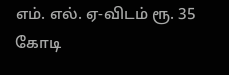எம். எல். ஏ-விடம் ரூ. 35 கோடி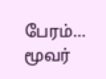பேரம்… மூவர்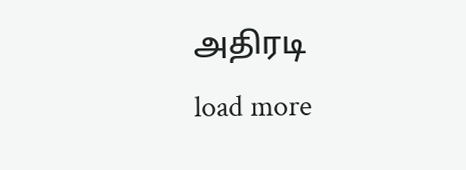அதிரடி
load more